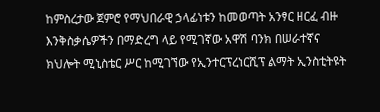ከምስረታው ጀምሮ የማህበራዊ ኃላፊነቱን ከመወጣት አንፃር ዘርፈ ብዙ እንቅስቃሴዎችን በማድረግ ላይ የሚገኛው አዋሽ ባንክ በሠራተኛና ክህሎት ሚኒስቴር ሥር ከሚገኘው የኢንተርፕረነርሺፕ ልማት ኢንስቲትዩት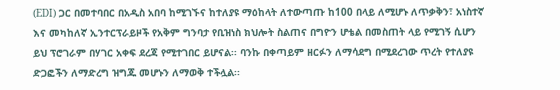(EDI) ጋር በመተባበር በአዲስ አበባ ከሚገኙና ከተለያዩ ማዕከላት ለተውጣጡ ከ100 በላይ ለሚሆኑ ለጥቃቅን፣ አነስተኛ እና መካከለኛ ኢንተርፕራይዞች የአቅም ግንባታ የቢዝነስ ክህሎት ስልጠና በግዮን ሆቴል በመስጠት ላይ የሚገኝ ሲሆን ይህ ፕሮገራም በሃገር አቀፍ ደረጃ የሚተገበር ይሆናል፡፡ ባንኩ በቀጣይም ዘርፉን ለማሳደግ በሚደረገው ጥረት የተለያዩ ድጋፎችን ለማድረግ ዝግጁ መሆኑን ለማወቅ ተችሏል፡፡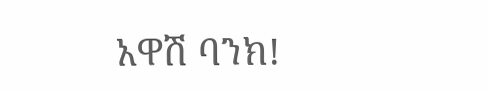አዋሽ ባንክ!